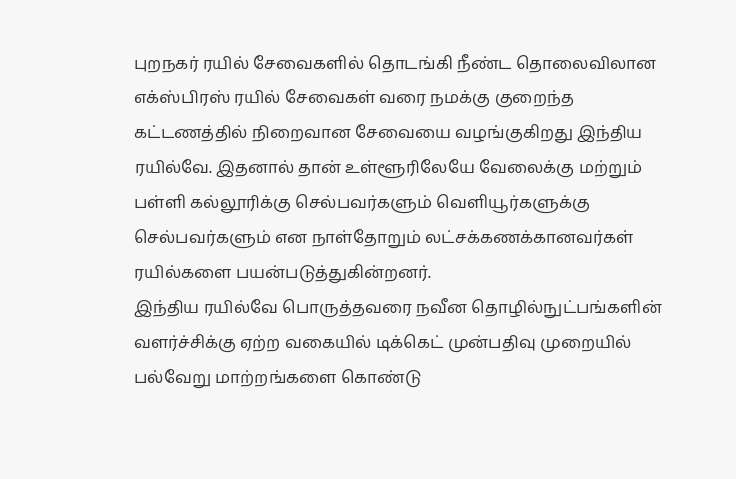புறநகர் ரயில் சேவைகளில் தொடங்கி நீண்ட தொலைவிலான எக்ஸ்பிரஸ் ரயில் சேவைகள் வரை நமக்கு குறைந்த கட்டணத்தில் நிறைவான சேவையை வழங்குகிறது இந்திய ரயில்வே. இதனால் தான் உள்ளூரிலேயே வேலைக்கு மற்றும் பள்ளி கல்லூரிக்கு செல்பவர்களும் வெளியூர்களுக்கு செல்பவர்களும் என நாள்தோறும் லட்சக்கணக்கானவர்கள் ரயில்களை பயன்படுத்துகின்றனர்.
இந்திய ரயில்வே பொருத்தவரை நவீன தொழில்நுட்பங்களின் வளர்ச்சிக்கு ஏற்ற வகையில் டிக்கெட் முன்பதிவு முறையில் பல்வேறு மாற்றங்களை கொண்டு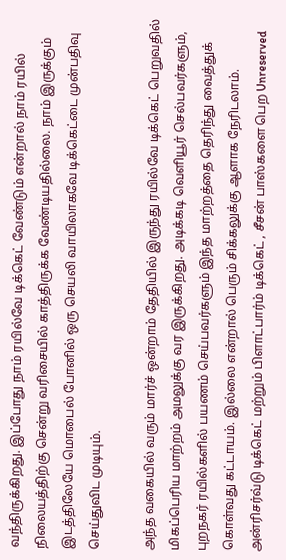வந்திருக்கிறது. இப்போது நாம் ரயில்வே டிக்கெட் வேண்டும் என்றால் நாம் ரயில் நிலையத்திற்கு சென்று வரிசையில் காத்திருக்க வேண்டியதில்லை. நாம் இருக்கும் இடத்திலேயே மொபைல் போனில் ஒரு செயலி வாயிலாகவே டிக்கெட்டை முன்பதிவு செய்துவிட முடியும்.

அந்த வகையில் வரும் மார்ச் ஒன்றாம் தேதியில் இருந்து ரயில்வே டிக்கெட் பெறுவதில் மிகப்பெரிய மாற்றம் அமலுக்கு வர இருக்கிறது. அடிக்கடி வெளியூர் செல்பவர்களும், புறநகர் ரயில்களில் பயணம் செய்பவர்களும் இந்த மாற்றத்தை தெரிந்து வைத்துக் கொள்வது கட்டாயம். இல்லை என்றால் பெரும் சிக்கலுக்கு ஆளாக நேரிடலாம். அன்ரிசர்வ்டு டிக்கெட் மற்றும் பிளாட்பார்ம் டிக்கெட் , சீசன் பாஸ்களை பெற Unreserved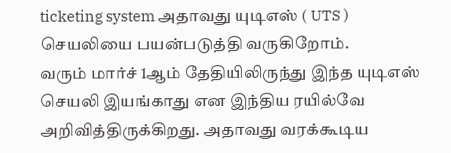ticketing system அதாவது யுடிஎஸ் ( UTS ) செயலியை பயன்படுத்தி வருகிறோம்.
வரும் மார்ச் 1ஆம் தேதியிலிருந்து இந்த யுடிஎஸ் செயலி இயங்காது என இந்திய ரயில்வே அறிவித்திருக்கிறது. அதாவது வரக்கூடிய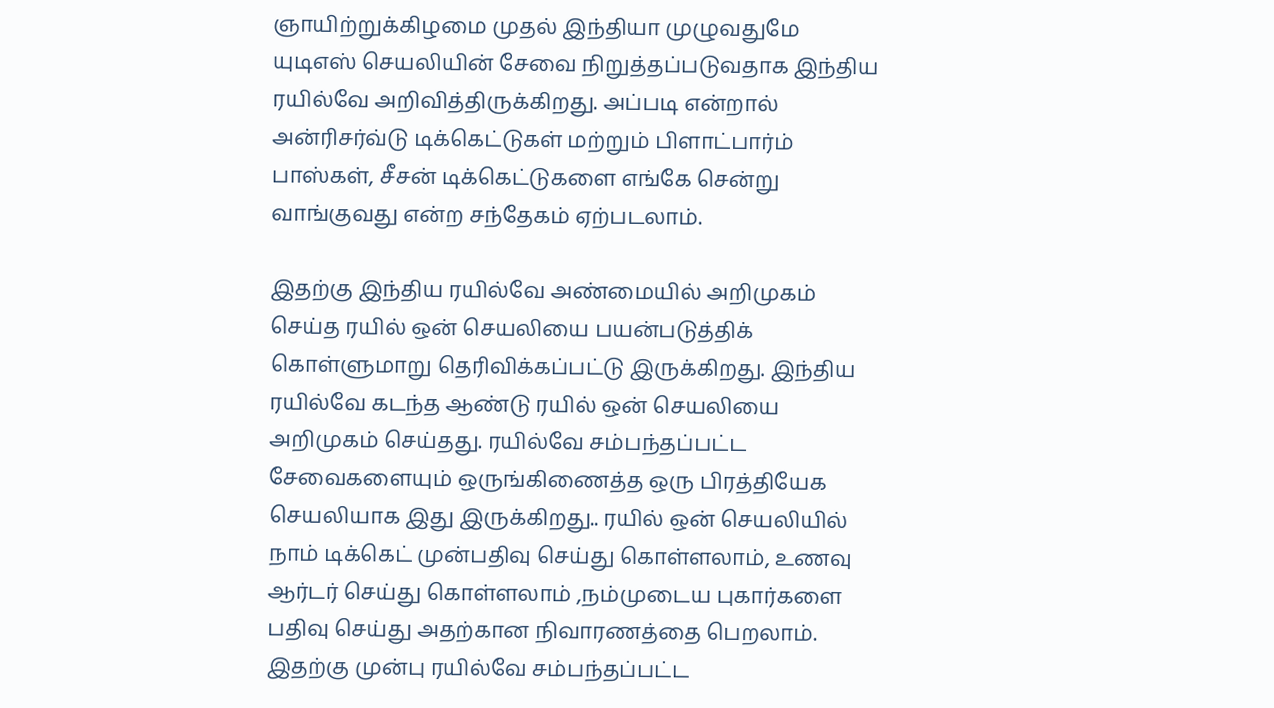ஞாயிற்றுக்கிழமை முதல் இந்தியா முழுவதுமே யுடிஎஸ் செயலியின் சேவை நிறுத்தப்படுவதாக இந்திய ரயில்வே அறிவித்திருக்கிறது. அப்படி என்றால் அன்ரிசர்வ்டு டிக்கெட்டுகள் மற்றும் பிளாட்பார்ம் பாஸ்கள், சீசன் டிக்கெட்டுகளை எங்கே சென்று வாங்குவது என்ற சந்தேகம் ஏற்படலாம்.

இதற்கு இந்திய ரயில்வே அண்மையில் அறிமுகம் செய்த ரயில் ஒன் செயலியை பயன்படுத்திக் கொள்ளுமாறு தெரிவிக்கப்பட்டு இருக்கிறது. இந்திய ரயில்வே கடந்த ஆண்டு ரயில் ஒன் செயலியை அறிமுகம் செய்தது. ரயில்வே சம்பந்தப்பட்ட சேவைகளையும் ஒருங்கிணைத்த ஒரு பிரத்தியேக செயலியாக இது இருக்கிறது.. ரயில் ஒன் செயலியில் நாம் டிக்கெட் முன்பதிவு செய்து கொள்ளலாம், உணவு ஆர்டர் செய்து கொள்ளலாம் ,நம்முடைய புகார்களை பதிவு செய்து அதற்கான நிவாரணத்தை பெறலாம்.
இதற்கு முன்பு ரயில்வே சம்பந்தப்பட்ட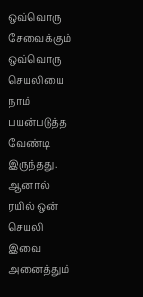ஒவ்வொரு சேவைக்கும் ஒவ்வொரு செயலியை நாம் பயன்படுத்த வேண்டி இருந்தது. ஆனால் ரயில் ஒன் செயலி இவை அனைத்தும்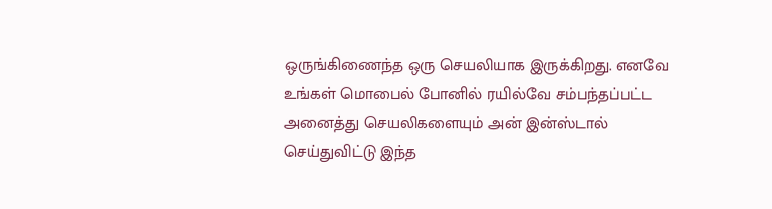ஒருங்கிணைந்த ஒரு செயலியாக இருக்கிறது. எனவே உங்கள் மொபைல் போனில் ரயில்வே சம்பந்தப்பட்ட அனைத்து செயலிகளையும் அன் இன்ஸ்டால் செய்துவிட்டு இந்த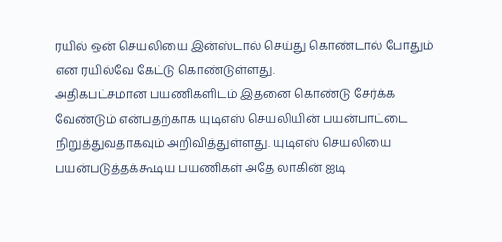ரயில் ஒன் செயலியை இன்ஸ்டால் செய்து கொண்டால் போதும் என ரயில்வே கேட்டு கொண்டுள்ளது.
அதிகபட்சமான பயணிகளிடம் இதனை கொண்டு சேர்க்க வேண்டும் என்பதற்காக யுடிஎஸ் செயலியின் பயன்பாட்டை நிறுத்துவதாகவும் அறிவித்துள்ளது. யுடிஎஸ் செயலியை பயன்படுத்தக்கூடிய பயணிகள் அதே லாகின் ஐடி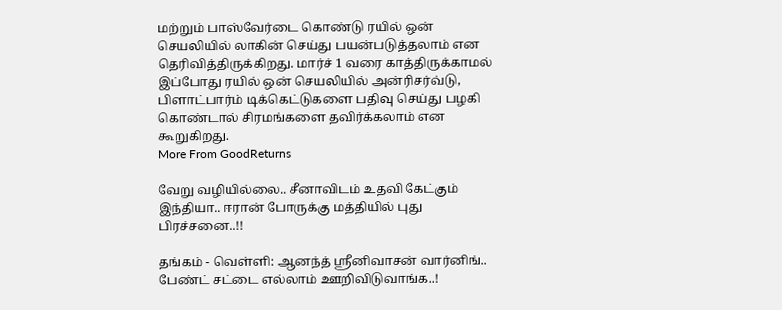மற்றும் பாஸ்வேர்டை கொண்டு ரயில் ஒன் செயலியில் லாகின் செய்து பயன்படுத்தலாம் என தெரிவித்திருக்கிறது. மார்ச் 1 வரை காத்திருக்காமல் இப்போது ரயில் ஒன் செயலியில் அன்ரிசர்வ்டு, பிளாட்பார்ம் டிக்கெட்டுகளை பதிவு செய்து பழகி கொண்டால் சிரமங்களை தவிர்க்கலாம் என கூறுகிறது.
More From GoodReturns

வேறு வழியில்லை.. சீனாவிடம் உதவி கேட்கும் இந்தியா.. ஈரான் போருக்கு மத்தியில் புது பிரச்சனை..!!

தங்கம் - வெள்ளி: ஆனந்த் ஸ்ரீனிவாசன் வார்னிங்.. பேண்ட் சட்டை எல்லாம் ஊறிவிடுவாங்க..!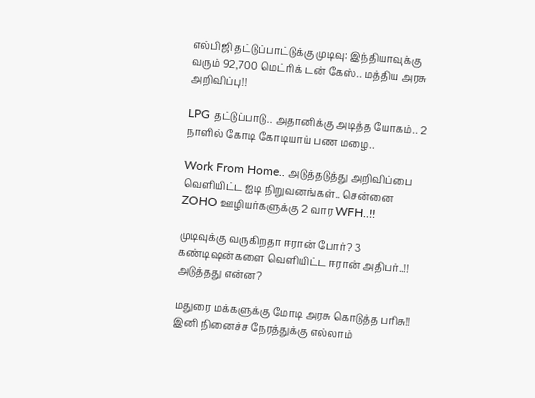எல்பிஜி தட்டுப்பாட்டுக்கு முடிவு: இந்தியாவுக்கு வரும் 92,700 மெட்ரிக் டன் கேஸ்.. மத்திய அரசு அறிவிப்பு!!

LPG தட்டுப்பாடு.. அதானிக்கு அடித்த யோகம்.. 2 நாளில் கோடி கோடியாய் பண மழை..

Work From Home.. அடுத்தடுத்து அறிவிப்பை வெளியிட்ட ஐடி நிறுவனங்கள்.. சென்னை ZOHO ஊழியர்களுக்கு 2 வார WFH..!!

முடிவுக்கு வருகிறதா ஈரான் போர்? 3 கண்டிஷன்களை வெளியிட்ட ஈரான் அதிபர்..!! அடுத்தது என்ன?

மதுரை மக்களுக்கு மோடி அரசு கொடுத்த பரிசு!! இனி நினைச்ச நேரத்துக்கு எல்லாம்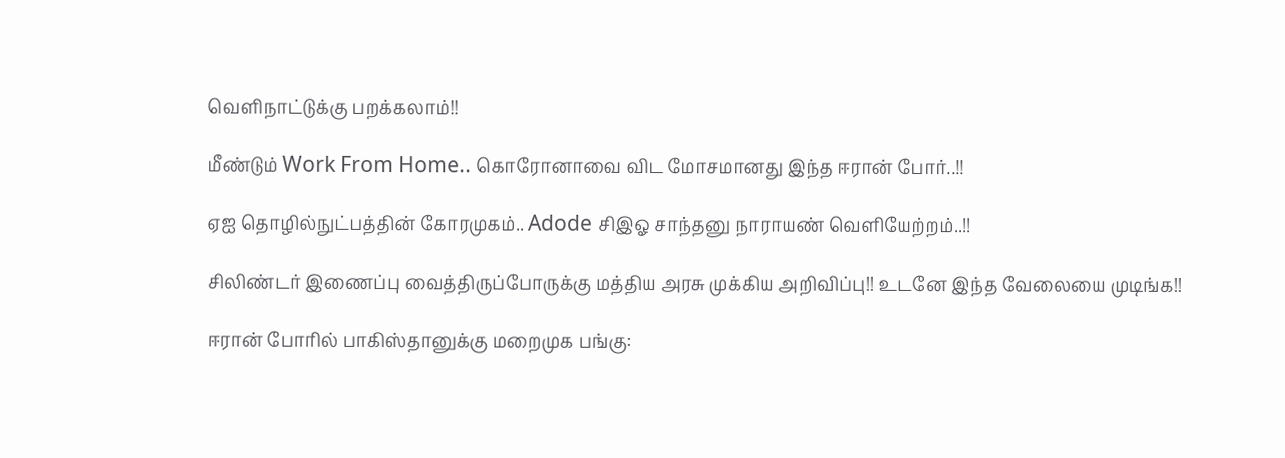வெளிநாட்டுக்கு பறக்கலாம்!!

மீண்டும் Work From Home.. கொரோனாவை விட மோசமானது இந்த ஈரான் போர்..!!

ஏஐ தொழில்நுட்பத்தின் கோரமுகம்.. Adode சிஇஓ சாந்தனு நாராயண் வெளியேற்றம்..!!

சிலிண்டர் இணைப்பு வைத்திருப்போருக்கு மத்திய அரசு முக்கிய அறிவிப்பு!! உடனே இந்த வேலையை முடிங்க!!

ஈரான் போரில் பாகிஸ்தானுக்கு மறைமுக பங்கு: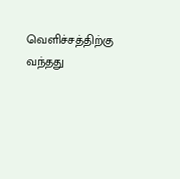வெளிச்சத்திற்கு வந்தது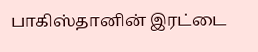பாகிஸ்தானின் இரட்டை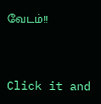வேடம்!!



Click it and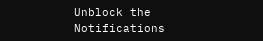Unblock the Notifications